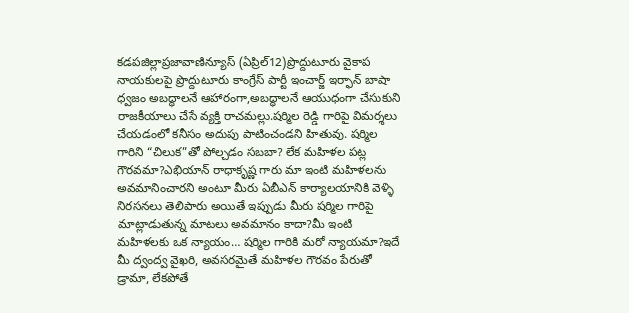కడపజిల్లాప్రజావాణిన్యూస్ (ఏప్రిల్12)ప్రొద్దుటూరు వైకాప నాయకులపై ప్రొద్దుటూరు కాంగ్రేస్ పార్టీ ఇంచార్జ్ ఇర్ఫాన్ బాషా ధ్వజం అబద్ధాలనే ఆహారంగా,అబద్ధాలనే ఆయుధంగా చేసుకుని రాజకీయాలు చేసే వ్యక్తి రాచమల్లు.షర్మిల రెడ్డి గారిపై విమర్శలు చేయడంలో కనీసం అదుపు పాటించండని హితువు. షర్మిల గారిని “చిలుక”తో పోల్చడం సబబా? లేక మహిళల పట్ల గౌరవమా?ఎభియాన్ రాధాకృష్ణ గారు మా ఇంటి మహిళలను అవమానించారని అంటూ మీరు ఏబీఎన్ కార్యాలయానికి వెళ్ళి నిరసనలు తెలిపారు అయితే ఇప్పుడు మీరు షర్మిల గారిపై మాట్లాడుతున్న మాటలు అవమానం కాదా?మీ ఇంటి మహిళలకు ఒక న్యాయం… షర్మిల గారికి మరో న్యాయమా?ఇదే మీ ద్వంద్వ వైఖరి, అవసరమైతే మహిళల గౌరవం పేరుతో డ్రామా, లేకపోతే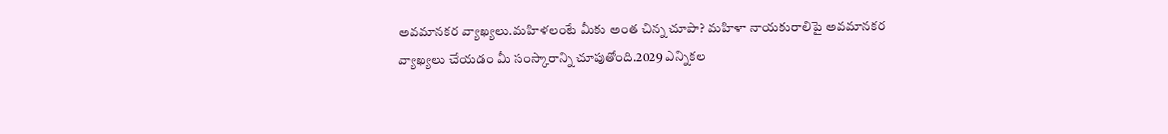అవమానకర వ్యాఖ్యలు.మహిళలంటే మీకు అంత చిన్న చూపా? మహిళా నాయకురాలిపై అవమానకర వ్యాఖ్యలు చేయడం మీ సంస్కారాన్ని చూపుతోంది.2029 ఎన్నికల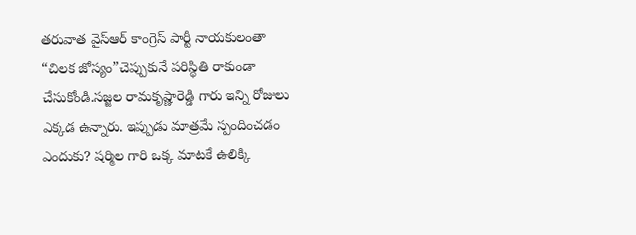తరువాత వైస్ఆర్ కాంగ్రెస్ పార్టీ నాయకులంతా “చిలక జోస్యం”చెప్పుకునే పరిస్థితి రాకుండా చేసుకోండి.సజ్జల రామకృష్ణారెడ్డి గారు ఇన్ని రోజులు ఎక్కడ ఉన్నారు. ఇప్పుడు మాత్రమే స్పందించడం ఎందుకు? షర్మిల గారి ఒక్క మాటకే ఉలిక్కి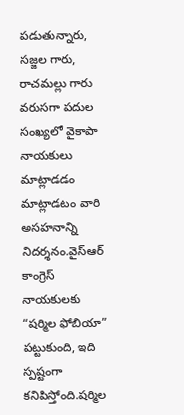పడుతున్నారు, సజ్జల గారు, రాచమల్లు గారు వరుసగా పదుల సంఖ్యలో వైకాపా నాయకులు మాట్లాడడం మాట్లాడటం వారి అసహనాన్ని నిదర్శనం.వైస్ఆర్ కాంగ్రెస్ నాయకులకు “షర్మిల ఫోబియా” పట్టుకుంది, ఇది స్పష్టంగా కనిపిస్తోంది.షర్మిల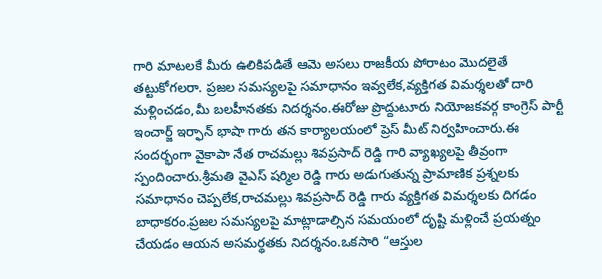గారి మాటలకే మీరు ఉలికిపడితే ఆమె అసలు రాజకీయ పోరాటం మొదలైతే తట్టుకోగలరా. ప్రజల సమస్యలపై సమాధానం ఇవ్వలేక,వ్యక్తిగత విమర్శలతో దారి మళ్లించడం,మీ బలహీనతకు నిదర్శనం.ఈరోజు ప్రొద్దుటూరు నియోజకవర్గ కాంగ్రెస్ పార్టీ ఇంచార్జ్ ఇర్ఫాన్ భాషా గారు తన కార్యాలయంలో ప్రెస్ మీట్ నిర్వహించారు.ఈ సందర్భంగా వైకాపా నేత రాచమల్లు శివప్రసాద్ రెడ్డి గారి వ్యాఖ్యలపై తీవ్రంగా స్పందించారు.శ్రీమతి వైఎస్ షర్మిల రెడ్డి గారు అడుగుతున్న ప్రామాణిక ప్రశ్నలకు సమాధానం చెప్పలేక,రాచమల్లు శివప్రసాద్ రెడ్డి గారు వ్యక్తిగత విమర్శలకు దిగడం బాధాకరం.ప్రజల సమస్యలపై మాట్లాడాల్సిన సమయంలో దృష్టి మళ్లించే ప్రయత్నం చేయడం ఆయన అసమర్థతకు నిదర్శనం.ఒకసారి “ఆస్తుల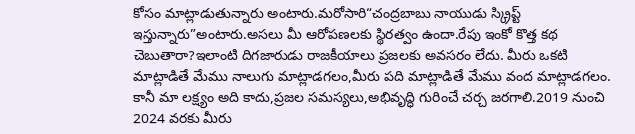కోసం మాట్లాడుతున్నారు అంటారు.మరోసారి“చంద్రబాబు నాయుడు స్క్రిప్ట్ ఇస్తున్నారు”అంటారు.అసలు మీ ఆరోపణలకు స్థిరత్వం ఉందా.రేపు ఇంకో కొత్త కథ చెబుతారా?ఇలాంటి దిగజారుడు రాజకీయాలు ప్రజలకు అవసరం లేదు. మీరు ఒకటి మాట్లాడితే మేము నాలుగు మాట్లాడగలం,మీరు పది మాట్లాడితే మేము వంద మాట్లాడగలం. కానీ మా లక్ష్యం అది కాదు,ప్రజల సమస్యలు,అభివృద్ధి గురించే చర్చ జరగాలి.2019 నుంచి 2024 వరకు మీరు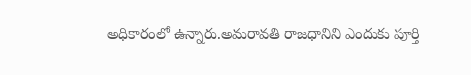అధికారంలో ఉన్నారు.అమరావతి రాజధానిని ఎందుకు పూర్తి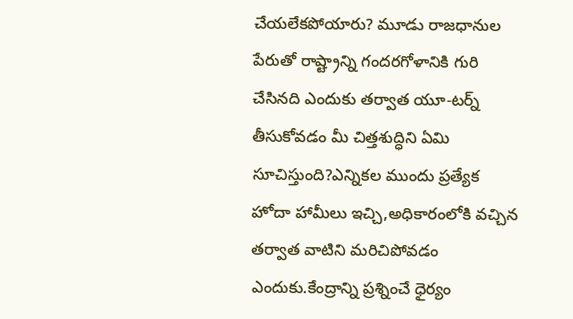చేయలేకపోయారు? మూడు రాజధానుల పేరుతో రాష్ట్రాన్ని గందరగోళానికి గురి చేసినది ఎందుకు తర్వాత యూ-టర్న్ తీసుకోవడం మీ చిత్తశుద్ధిని ఏమి సూచిస్తుంది?ఎన్నికల ముందు ప్రత్యేక హోదా హామీలు ఇచ్చి,అధికారంలోకి వచ్చిన తర్వాత వాటిని మరిచిపోవడం ఎందుకు.కేంద్రాన్ని ప్రశ్నించే ధైర్యం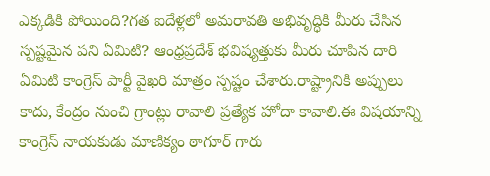ఎక్కడికి పోయింది?గత ఐదేళ్లలో అమరావతి అభివృద్ధికి మీరు చేసిన స్పష్టమైన పని ఏమిటి? ఆంధ్రప్రదేశ్ భవిష్యత్తుకు మీరు చూపిన దారి ఏమిటి కాంగ్రెస్ పార్టీ వైఖరి మాత్రం స్పష్టం చేశారు.రాష్ట్రానికి అప్పులు కాదు, కేంద్రం నుంచి గ్రాంట్లు రావాలి ప్రత్యేక హోదా కావాలి.ఈ విషయాన్ని కాంగ్రెస్ నాయకుడు మాణిక్యం ఠాగూర్ గారు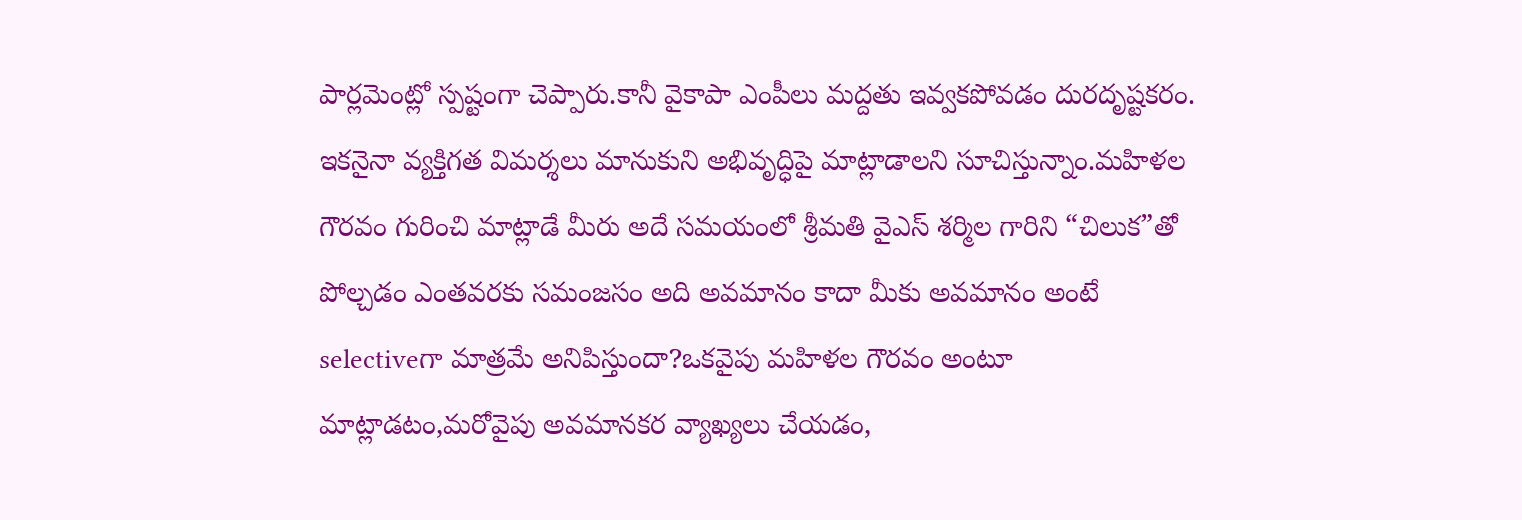పార్లమెంట్లో స్పష్టంగా చెప్పారు.కానీ వైకాపా ఎంపీలు మద్దతు ఇవ్వకపోవడం దురదృష్టకరం. ఇకనైనా వ్యక్తిగత విమర్శలు మానుకుని అభివృద్ధిపై మాట్లాడాలని సూచిస్తున్నాం.మహిళల గౌరవం గురించి మాట్లాడే మీరు అదే సమయంలో శ్రీమతి వైఎస్ శర్మిల గారిని “చిలుక”తో పోల్చడం ఎంతవరకు సమంజసం అది అవమానం కాదా మీకు అవమానం అంటే selectiveగా మాత్రమే అనిపిస్తుందా?ఒకవైపు మహిళల గౌరవం అంటూ మాట్లాడటం,మరోవైపు అవమానకర వ్యాఖ్యలు చేయడం,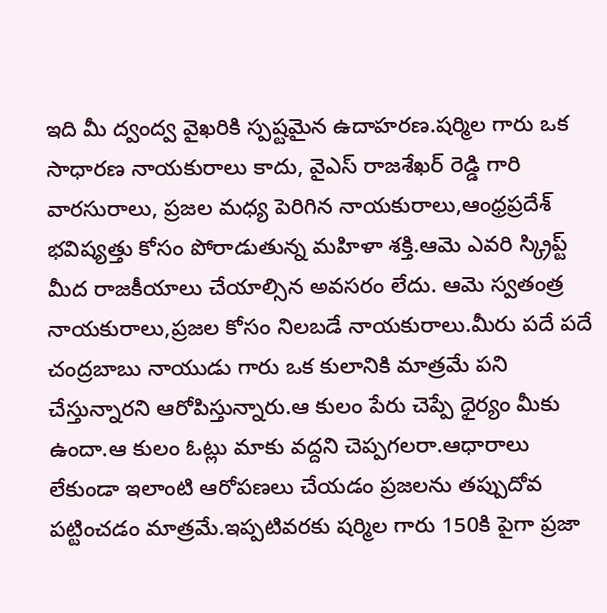ఇది మీ ద్వంద్వ వైఖరికి స్పష్టమైన ఉదాహరణ.షర్మిల గారు ఒక సాధారణ నాయకురాలు కాదు, వైఎస్ రాజశేఖర్ రెడ్డి గారి వారసురాలు, ప్రజల మధ్య పెరిగిన నాయకురాలు,ఆంధ్రప్రదేశ్ భవిష్యత్తు కోసం పోరాడుతున్న మహిళా శక్తి.ఆమె ఎవరి స్క్రిప్ట్ మీద రాజకీయాలు చేయాల్సిన అవసరం లేదు. ఆమె స్వతంత్ర నాయకురాలు,ప్రజల కోసం నిలబడే నాయకురాలు.మీరు పదే పదే చంద్రబాబు నాయుడు గారు ఒక కులానికి మాత్రమే పని చేస్తున్నారని ఆరోపిస్తున్నారు.ఆ కులం పేరు చెప్పే ధైర్యం మీకు ఉందా.ఆ కులం ఓట్లు మాకు వద్దని చెప్పగలరా.ఆధారాలు లేకుండా ఇలాంటి ఆరోపణలు చేయడం ప్రజలను తప్పుదోవ పట్టించడం మాత్రమే.ఇప్పటివరకు షర్మిల గారు 150కి పైగా ప్రజా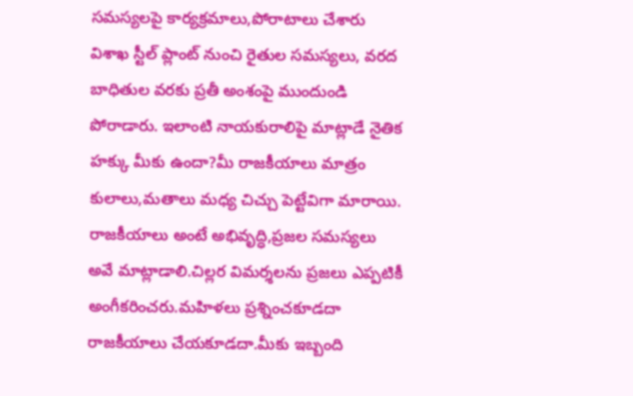సమస్యలపై కార్యక్రమాలు,పోరాటాలు చేశారు విశాఖ స్టీల్ ప్లాంట్ నుంచి రైతుల సమస్యలు, వరద బాధితుల వరకు ప్రతీ అంశంపై ముందుండి పోరాడారు. ఇలాంటి నాయకురాలిపై మాట్లాడే నైతిక హక్కు మీకు ఉందా?మీ రాజకీయాలు మాత్రం కులాలు,మతాలు మధ్య చిచ్చు పెట్టేవిగా మారాయి. రాజకీయాలు అంటే అభివృద్ధి,ప్రజల సమస్యలు అవే మాట్లాడాలి.చిల్లర విమర్శలను ప్రజలు ఎప్పటికీ అంగీకరించరు.మహిళలు ప్రశ్నించకూడదా రాజకీయాలు చేయకూడదా.మీకు ఇబ్బంది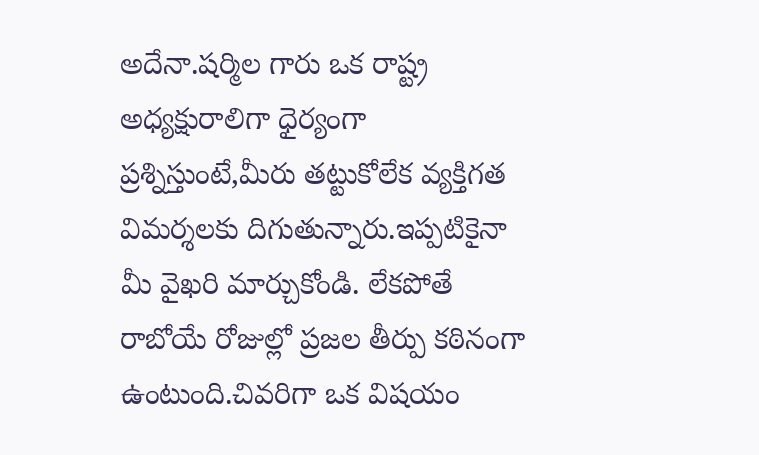అదేనా.షర్మిల గారు ఒక రాష్ట్ర అధ్యక్షురాలిగా ధైర్యంగా ప్రశ్నిస్తుంటే,మీరు తట్టుకోలేక వ్యక్తిగత విమర్శలకు దిగుతున్నారు.ఇప్పటికైనా మీ వైఖరి మార్చుకోండి. లేకపోతే రాబోయే రోజుల్లో ప్రజల తీర్పు కఠినంగా ఉంటుంది.చివరిగా ఒక విషయం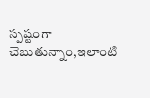స్పష్టంగా చెబుతున్నాం,ఇలాంటి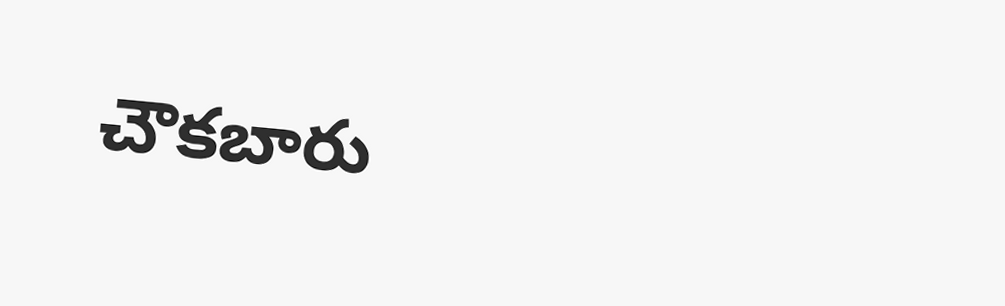చౌకబారు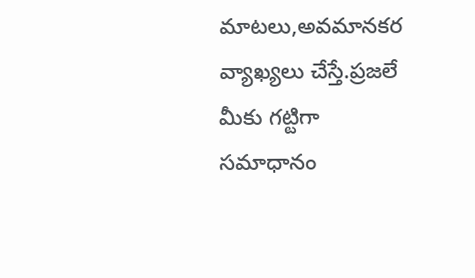మాటలు,అవమానకర వ్యాఖ్యలు చేస్తే.ప్రజలే మీకు గట్టిగా సమాధానం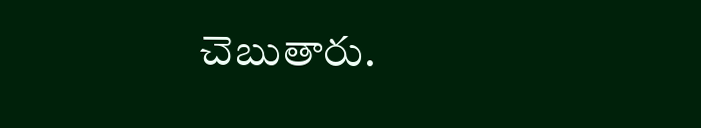చెబుతారు.